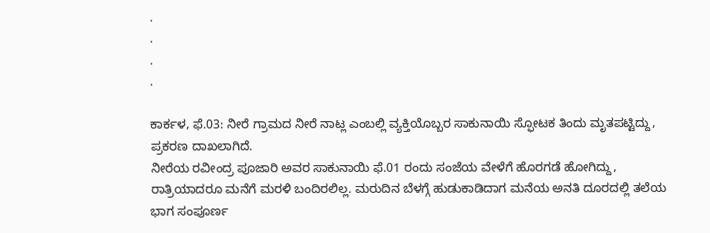.
.
.
.

ಕಾರ್ಕಳ, ಫೆ.03: ನೀರೆ ಗ್ರಾಮದ ನೀರೆ ನಾಟ್ಲ ಎಂಬಲ್ಲಿ ವ್ಯಕ್ತಿಯೊಬ್ಬರ ಸಾಕುನಾಯಿ ಸ್ಫೋಟಕ ತಿಂದು ಮೃತಪಟ್ಟಿದ್ದು, ಪ್ರಕರಣ ದಾಖಲಾಗಿದೆ.
ನೀರೆಯ ರವೀಂದ್ರ ಪೂಜಾರಿ ಅವರ ಸಾಕುನಾಯಿ ಫೆ.01 ರಂದು ಸಂಜೆಯ ವೇಳೆಗೆ ಹೊರಗಡೆ ಹೋಗಿದ್ದು, ರಾತ್ರಿಯಾದರೂ ಮನೆಗೆ ಮರಳಿ ಬಂದಿರಲಿಲ್ಲ. ಮರುದಿನ ಬೆಳಗ್ಗೆ ಹುಡುಕಾಡಿದಾಗ ಮನೆಯ ಅನತಿ ದೂರದಲ್ಲಿ ತಲೆಯ ಭಾಗ ಸಂಪೂರ್ಣ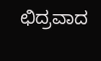ಛಿದ್ರವಾದ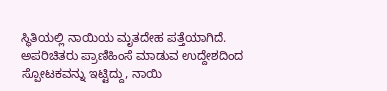ಸ್ಥಿತಿಯಲ್ಲಿ ನಾಯಿಯ ಮೃತದೇಹ ಪತ್ತೆಯಾಗಿದೆ.
ಅಪರಿಚಿತರು ಪ್ರಾಣಿಹಿಂಸೆ ಮಾಡುವ ಉದ್ದೇಶದಿಂದ ಸ್ಪೋಟಕವನ್ನು ಇಟ್ಟಿದ್ದು, ನಾಯಿ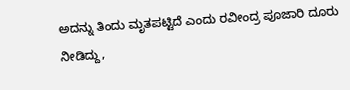ಅದನ್ನು ತಿಂದು ಮೃತಪಟ್ಟಿದೆ ಎಂದು ರವೀಂದ್ರ ಪೂಜಾರಿ ದೂರು ನೀಡಿದ್ದು,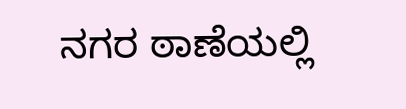ನಗರ ಠಾಣೆಯಲ್ಲಿ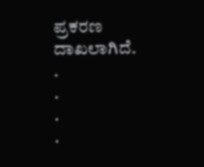ಪ್ರಕರಣ ದಾಖಲಾಗಿದೆ.
.
.
.
.